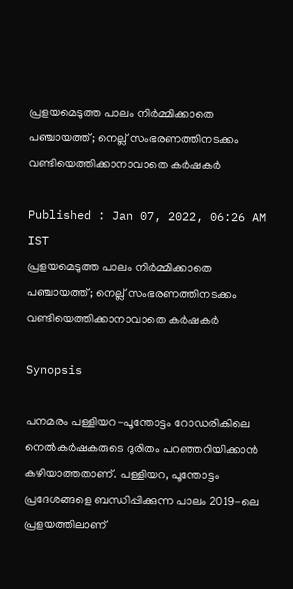പ്രളയമെടുത്ത പാലം നിർമ്മിക്കാതെ പഞ്ചായത്ത്; നെല്ല് സംഭരണത്തിനടക്കം വണ്ടിയെത്തിക്കാനാവാതെ കര്‍ഷകര്‍

Published : Jan 07, 2022, 06:26 AM IST
പ്രളയമെടുത്ത പാലം നിർമ്മിക്കാതെ പഞ്ചായത്ത്; നെല്ല് സംഭരണത്തിനടക്കം വണ്ടിയെത്തിക്കാനാവാതെ കര്‍ഷകര്‍

Synopsis

പനമരം പള്ളിയറ-പൂന്തോട്ടം റോഡരികിലെ നെല്‍കര്‍ഷകരുടെ ദുരിതം പറഞ്ഞറിയിക്കാന്‍ കഴിയാത്തതാണ്. പള്ളിയറ, പൂന്തോട്ടം പ്രദേശങ്ങളെ ബന്ധിപ്പിക്കുന്ന പാലം 2019-ലെ പ്രളയത്തിലാണ്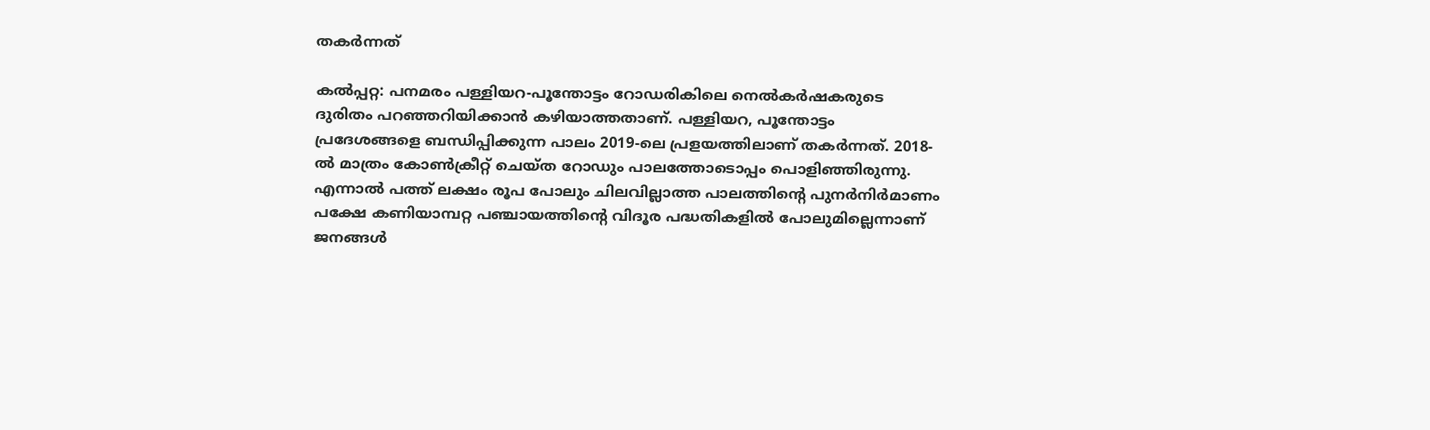തകര്‍ന്നത്

കല്‍പ്പറ്റ: പനമരം പള്ളിയറ-പൂന്തോട്ടം റോഡരികിലെ നെല്‍കര്‍ഷകരുടെ ദുരിതം പറഞ്ഞറിയിക്കാന്‍ കഴിയാത്തതാണ്. പള്ളിയറ, പൂന്തോട്ടം പ്രദേശങ്ങളെ ബന്ധിപ്പിക്കുന്ന പാലം 2019-ലെ പ്രളയത്തിലാണ് തകര്‍ന്നത്. 2018-ല്‍ മാത്രം കോണ്‍ക്രീറ്റ് ചെയ്ത റോഡും പാലത്തോടൊപ്പം പൊളിഞ്ഞിരുന്നു. എന്നാല്‍ പത്ത് ലക്ഷം രൂപ പോലും ചിലവില്ലാത്ത പാലത്തിന്റെ പുനര്‍നിര്‍മാണം പക്ഷേ കണിയാമ്പറ്റ പഞ്ചായത്തിന്റെ വിദൂര പദ്ധതികളില്‍ പോലുമില്ലെന്നാണ് ജനങ്ങള്‍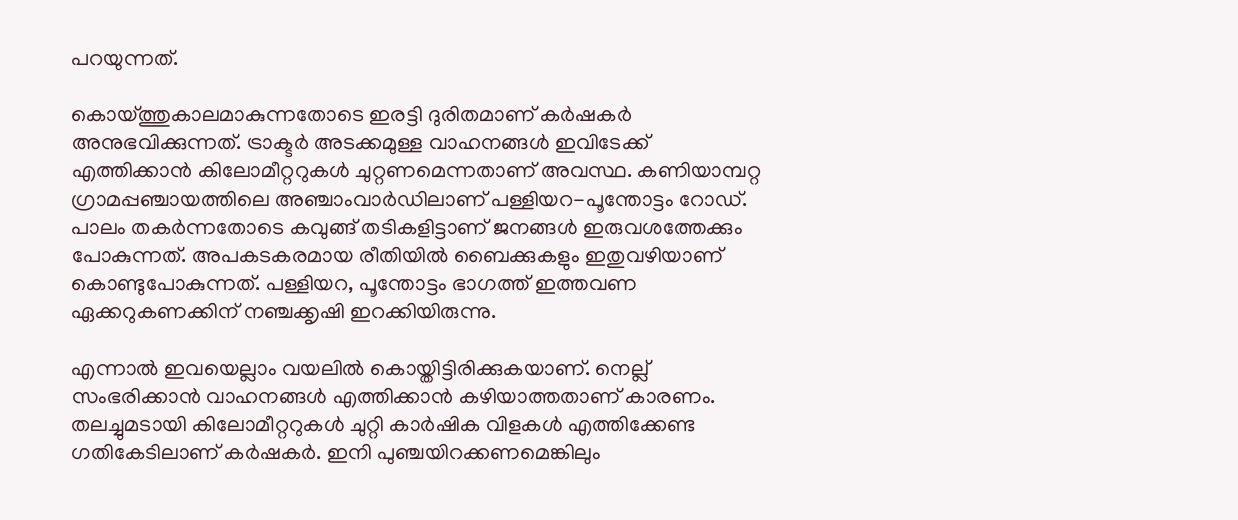പറയുന്നത്.

കൊയ്ത്തുകാലമാകുന്നതോടെ ഇരട്ടി ദുരിതമാണ് കര്‍ഷകര്‍ അനുഭവിക്കുന്നത്. ട്രാക്ടര്‍ അടക്കമുള്ള വാഹനങ്ങള്‍ ഇവിടേക്ക് എത്തിക്കാന്‍ കിലോമീറ്ററുകള്‍ ചുറ്റണമെന്നതാണ് അവസ്ഥ. കണിയാമ്പറ്റ ഗ്രാമപ്പഞ്ചായത്തിലെ അഞ്ചാംവാര്‍ഡിലാണ് പള്ളിയറ-പൂന്തോട്ടം റോഡ്. പാലം തകര്‍ന്നതോടെ കവുങ്ങ് തടികളിട്ടാണ് ജനങ്ങള്‍ ഇരുവശത്തേക്കും പോകുന്നത്. അപകടകരമായ രീതിയില്‍ ബൈക്കുകളും ഇതുവഴിയാണ് കൊണ്ടുപോകുന്നത്. പള്ളിയറ, പൂന്തോട്ടം ഭാഗത്ത് ഇത്തവണ ഏക്കറുകണക്കിന് നഞ്ചക്കൃഷി ഇറക്കിയിരുന്നു.

എന്നാല്‍ ഇവയെല്ലാം വയലില്‍ കൊയ്തിട്ടിരിക്കുകയാണ്. നെല്ല് സംഭരിക്കാന്‍ വാഹനങ്ങള്‍ എത്തിക്കാന്‍ കഴിയാത്തതാണ് കാരണം. തലച്ചുമടായി കിലോമീറ്ററുകള്‍ ചുറ്റി കാര്‍ഷിക വിളകള്‍ എത്തിക്കേണ്ട ഗതികേടിലാണ് കര്‍ഷകര്‍. ഇനി പുഞ്ചയിറക്കണമെങ്കിലും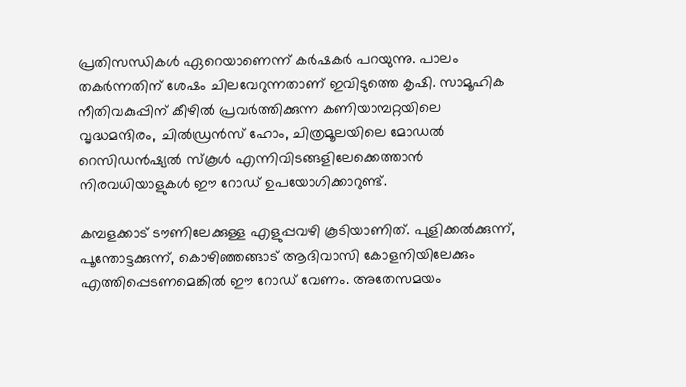പ്രതിസന്ധികള്‍ ഏറെയാണെന്ന് കര്‍ഷകര്‍ പറയുന്നു. പാലം തകര്‍ന്നതിന് ശേഷം ചിലവേറുന്നതാണ് ഇവിടുത്തെ കൃഷി. സാമൂഹിക നീതിവകുപ്പിന് കീഴില്‍ പ്രവര്‍ത്തിക്കുന്ന കണിയാമ്പറ്റയിലെ വൃദ്ധമന്ദിരം, ചില്‍ഡ്രന്‍സ് ഹോം, ചിത്രമൂലയിലെ മോഡല്‍ റെസിഡന്‍ഷ്യല്‍ സ്‌കൂള്‍ എന്നിവിടങ്ങളിലേക്കെത്താന്‍ നിരവധിയാളുകള്‍ ഈ റോഡ് ഉപയോഗിക്കാറുണ്ട്.

കമ്പളക്കാട് ടൗണിലേക്കുള്ള എളുപ്പവഴി കൂടിയാണിത്. പുളിക്കല്‍ക്കുന്ന്, പൂന്തോട്ടക്കുന്ന്, കൊഴിഞ്ഞങ്ങാട് ആദിവാസി കോളനിയിലേക്കും എത്തിപ്പെടണമെങ്കില്‍ ഈ റോഡ് വേണം. അതേസമയം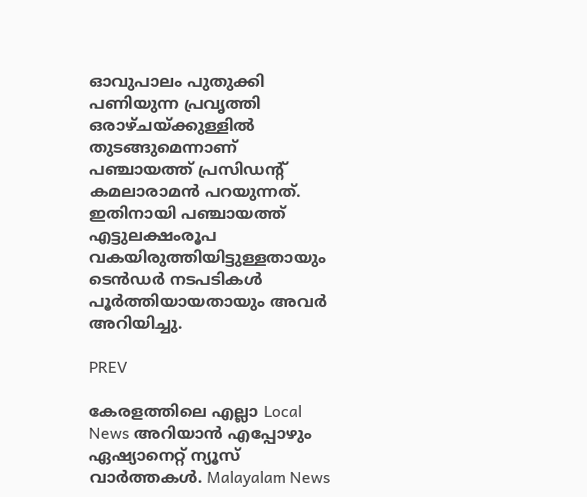ഓവുപാലം പുതുക്കി പണിയുന്ന പ്രവൃത്തി ഒരാഴ്ചയ്ക്കുള്ളില്‍ തുടങ്ങുമെന്നാണ് പഞ്ചായത്ത് പ്രസിഡന്റ് കമലാരാമന്‍ പറയുന്നത്. ഇതിനായി പഞ്ചായത്ത് എട്ടുലക്ഷംരൂപ വകയിരുത്തിയിട്ടുള്ളതായും ടെന്‍ഡര്‍ നടപടികള്‍ പൂര്‍ത്തിയായതായും അവര്‍ അറിയിച്ചു.

PREV

കേരളത്തിലെ എല്ലാ Local News അറിയാൻ എപ്പോഴും ഏഷ്യാനെറ്റ് ന്യൂസ് വാർത്തകൾ. Malayalam News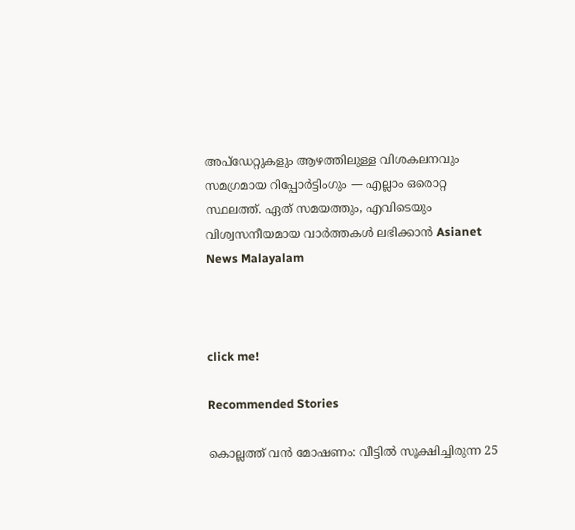അപ്‌ഡേറ്റുകളും ആഴത്തിലുള്ള വിശകലനവും സമഗ്രമായ റിപ്പോർട്ടിംഗും — എല്ലാം ഒരൊറ്റ സ്ഥലത്ത്. ഏത് സമയത്തും, എവിടെയും വിശ്വസനീയമായ വാർത്തകൾ ലഭിക്കാൻ Asianet News Malayalam



click me!

Recommended Stories

കൊല്ലത്ത് വൻ മോഷണം: വീട്ടിൽ സൂക്ഷിച്ചിരുന്ന 25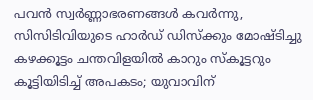പവൻ സ്വർണ്ണാഭരണങ്ങൾ കവർന്നു, സിസിടിവിയുടെ ഹാർഡ് ഡിസ്ക്കും മോഷ്ടിച്ചു
കഴക്കൂട്ടം ചന്തവിളയിൽ കാറും സ്കൂട്ടറും കൂട്ടിയിടിച്ച് അപകടം; യുവാവിന്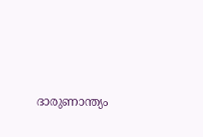ദാരുണാന്ത്യം